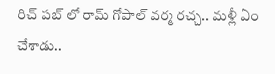రిచ్ పబ్ లో రామ్ గోపాల్ వర్మ రచ్చ.. మళ్లీ ఏం చేశాడు..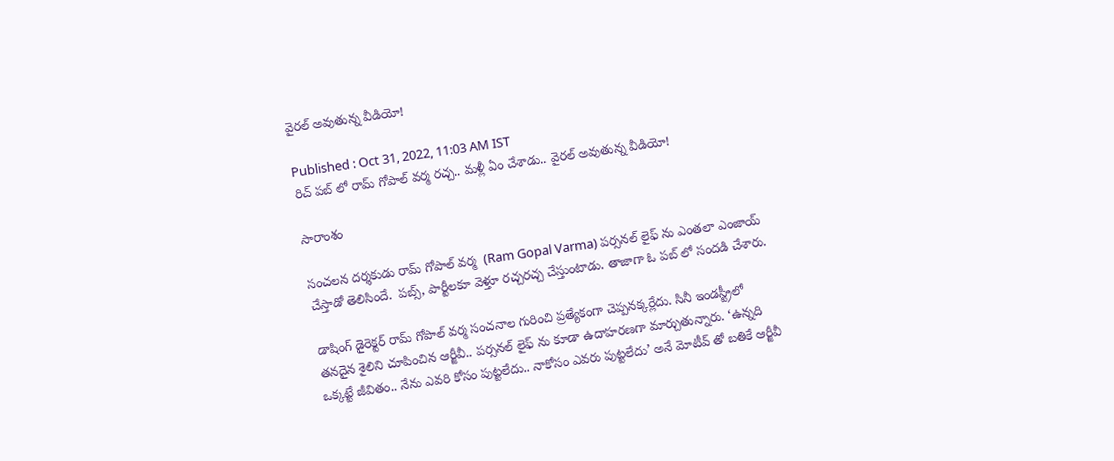వైరల్ అవుతున్న వీడియో!

Published : Oct 31, 2022, 11:03 AM IST
రిచ్ పబ్ లో రామ్ గోపాల్ వర్మ రచ్చ.. మళ్లీ ఏం చేశాడు.. వైరల్ అవుతున్న వీడియో!

సారాంశం

సంచలన దర్శకుడు రామ్ గోపాల్ వర్మ  (Ram Gopal Varma) పర్సనల్ లైఫ్ ను ఎంతలా ఎంజాయ్ చేస్తాడో తెలిసిందే.  పబ్స్, పార్టీలకూ వెళ్తూ రచ్చరచ్చ చేస్తుంటాడు. తాజాగా ఓ పబ్ లో సందడి చేశారు.

డాషింగ్ డైరెక్టర్ రామ్ గోపాల్ వర్మ సంచనాల గురించి ప్రత్యేకంగా చెప్పనక్కర్లేదు. సినీ ఇండస్ట్రీలో తనదైన శైలిని చూపించిన ఆర్జీవీ.. పర్సనల్ లైఫ్ ను కూడా ఉదాహరణగా మార్చుతున్నారు. ‘ఉన్నది ఒక్కట్టే జీవితం.. నేను ఎవరి కోసం పుట్టలేదు.. నాకోసం ఎవరు పుట్టలేదు’ అనే మోటీవ్ తో బతికే ఆర్జీవీ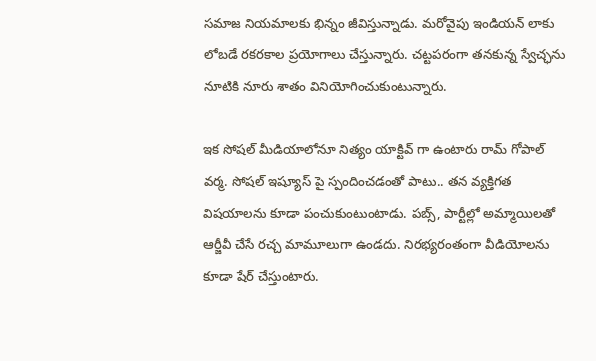సమాజ నియమాలకు భిన్నం జీవిస్తున్నాడు. మరోవైపు ఇండియన్ లాకు లోబడే రకరకాల ప్రయోగాలు చేస్తున్నారు. చట్టపరంగా తనకున్న స్వేచ్ఛను నూటికి నూరు శాతం వినియోగించుకుంటున్నారు.

ఇక సోషల్ మీడియాలోనూ నిత్యం యాక్టివ్ గా ఉంటారు రామ్ గోపాల్ వర్మ. సోషల్ ఇష్యూస్ పై స్పందించడంతో పాటు.. తన వ్యక్తిగత విషయాలను కూడా పంచుకుంటుంటాడు. పబ్స్, పార్టీల్లో అమ్మాయిలతో ఆర్జీవీ చేసే రచ్చ మామూలుగా ఉండదు. నిరభ్యరంతంగా వీడియోలను కూడా షేర్ చేస్తుంటారు.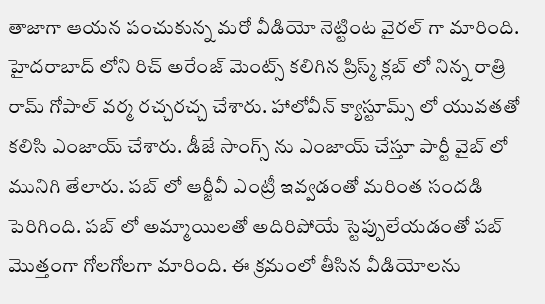తాజాగా ఆయన పంచుకున్న మరో వీడియో నెట్టింట వైరల్ గా మారింది. హైదరాబాద్ లోని రిచ్ అరేంజ్ మెంట్స్ కలిగిన ప్రిస్మ్ క్లబ్ లో నిన్న రాత్రి రామ్ గోపాల్ వర్మ రచ్చరచ్చ చేశారు. హాలోవీన్ క్యాస్టూమ్స్ లో యువతతో కలిసి ఎంజాయ్ చేశారు. డీజే సాంగ్స్ ను ఎంజాయ్ చేస్తూ పార్టీ వైబ్ లో మునిగి తేలారు. పబ్ లో ఆర్జీవీ ఎంట్రీ ఇవ్వడంతో మరింత సందడి పెరిగింది. పబ్ లో అమ్మాయిలతో అదిరిపోయే స్టెప్పులేయడంతో పబ్ మొత్తంగా గోలగోలగా మారింది. ఈ క్రమంలో తీసిన వీడియోలను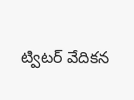ట్విటర్ వేదికన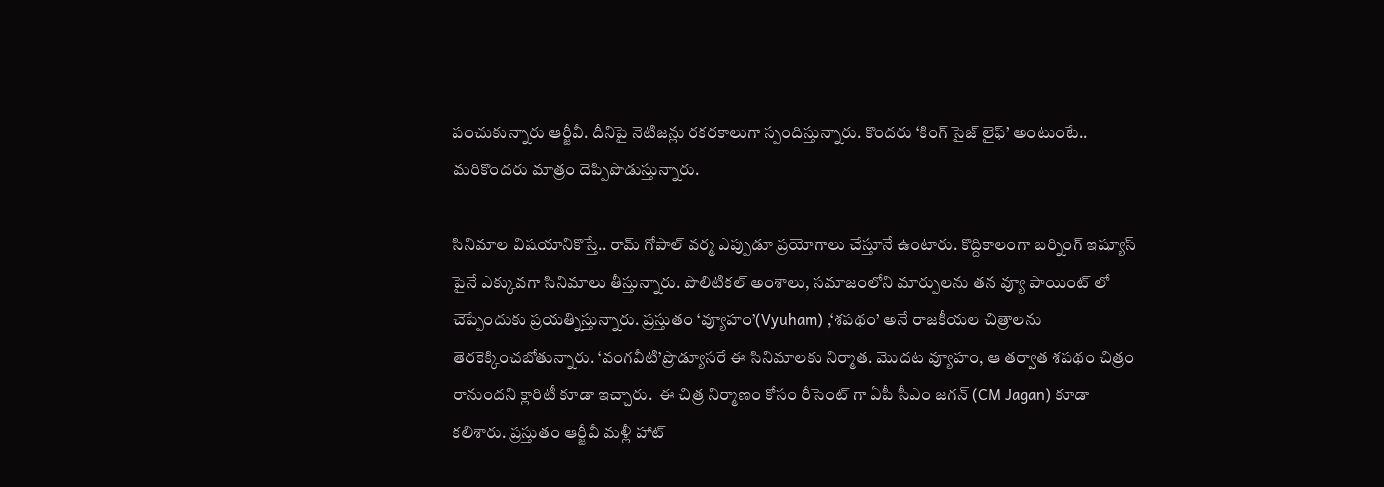పంచుకున్నారు ఆర్జీవీ. దీనిపై నెటిజన్లు రకరకాలుగా స్పందిస్తున్నారు. కొందరు ‘కింగ్ సైజ్ లైఫ్’ అంటుంటే.. మరికొందరు మాత్రం దెప్పిపొడుస్తున్నారు.

సినిమాల విషయానికొస్తే.. రామ్ గోపాల్ వర్మ ఎప్పుడూ ప్రయోగాలు చేస్తూనే ఉంటారు. కొద్దికాలంగా బర్నింగ్ ఇష్యూస్ పైనే ఎక్కువగా సినిమాలు తీస్తున్నారు. పొలిటికల్ అంశాలు, సమాజంలోని మార్పులను తన వ్యూ పాయింట్ లో చెప్పేందుకు ప్రయత్నిస్తున్నారు. ప్రస్తుతం ‘వ్యూహం’(Vyuham) ,‘శపథం’ అనే రాజకీయల చిత్రాలను  తెరకెక్కించబోతున్నారు. ‘వంగవీటి’ప్రొడ్యూసరే ఈ సినిమాలకు నిర్మాత. మొదట వ్యూహం, ఆ తర్వాత శపథం చిత్రం రానుందని క్లారిటీ కూడా ఇచ్చారు.  ఈ చిత్ర నిర్మాణం కోసం రీసెంట్ గా ఏపీ సీఎం జగన్ (CM Jagan) కూడా కలిశారు. ప్రస్తుతం ఆర్జీవీ మళ్లీ హాట్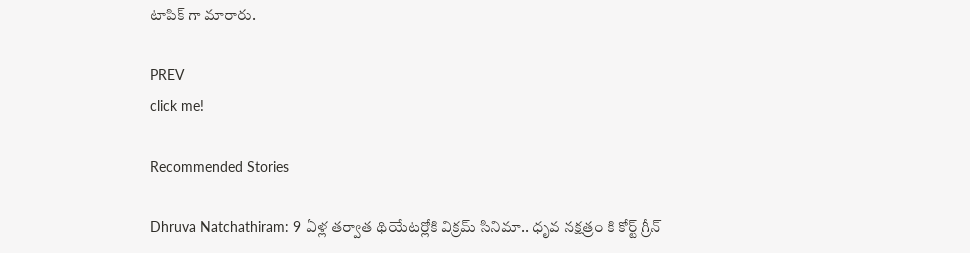టాపిక్ గా మారారు.

PREV
click me!

Recommended Stories

Dhruva Natchathiram: 9 ఏళ్ల తర్వాత థియేటర్లోకి విక్రమ్‌ సినిమా.. ధృవ నక్షత్రం కి కోర్ట్ గ్రీన్‌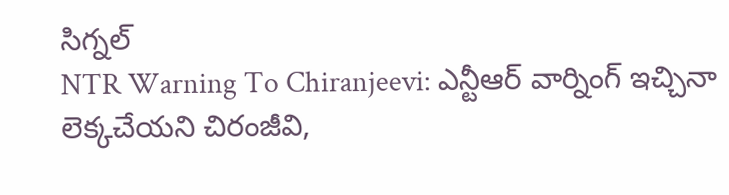సిగ్నల్‌
NTR Warning To Chiranjeevi: ఎన్టీఆర్‌ వార్నింగ్‌ ఇచ్చినా లెక్కచేయని చిరంజీవి,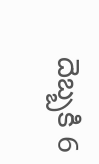దెబ్బకి 6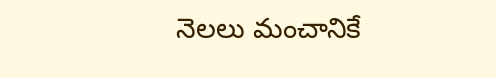నెలలు మంచానికే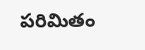పరిమితం